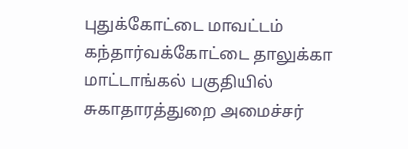புதுக்கோட்டை மாவட்டம் கந்தார்வக்கோட்டை தாலுக்கா மாட்டாங்கல் பகுதியில் சுகாதாரத்துறை அமைச்சர்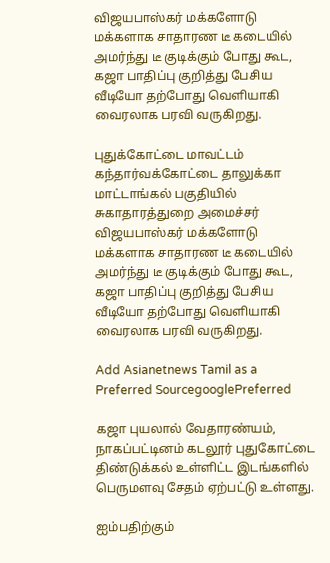விஜயபாஸ்கர் மக்களோடு மக்களாக சாதாரண டீ கடையில் அமர்ந்து டீ குடிக்கும் போது கூட, கஜா பாதிப்பு குறித்து பேசிய வீடியோ தற்போது வெளியாகி வைரலாக பரவி வருகிறது.

புதுக்கோட்டை மாவட்டம் கந்தார்வக்கோட்டை தாலுக்கா மாட்டாங்கல் பகுதியில் சுகாதாரத்துறை அமைச்சர் விஜயபாஸ்கர் மக்களோடு மக்களாக சாதாரண டீ கடையில் அமர்ந்து டீ குடிக்கும் போது கூட, கஜா பாதிப்பு குறித்து பேசிய வீடியோ தற்போது வெளியாகி வைரலாக பரவி வருகிறது.

Add Asianetnews Tamil as a Preferred SourcegooglePreferred

கஜா புயலால் வேதாரண்யம், நாகப்பட்டினம் கடலூர் புதுகோட்டை திண்டுக்கல் உள்ளிட்ட இடங்களில் பெருமளவு சேதம் ஏற்பட்டு உள்ளது.

ஐம்பதிற்கும்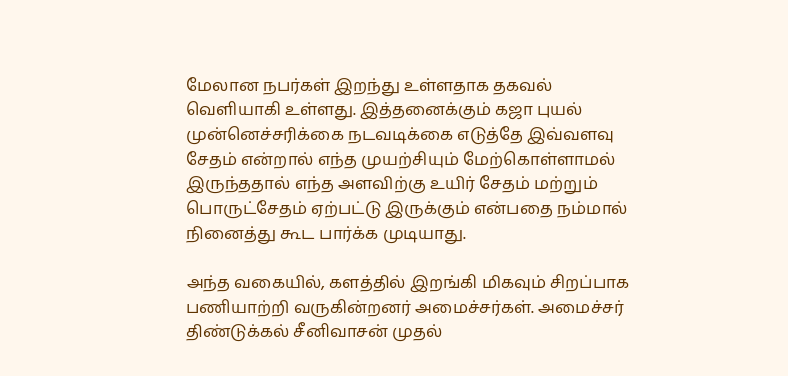மேலான நபர்கள் இறந்து உள்ளதாக தகவல் வெளியாகி உள்ளது. இத்தனைக்கும் கஜா புயல் முன்னெச்சரிக்கை நடவடிக்கை எடுத்தே இவ்வளவு சேதம் என்றால் எந்த முயற்சியும் மேற்கொள்ளாமல் இருந்ததால் எந்த அளவிற்கு உயிர் சேதம் மற்றும் பொருட்சேதம் ஏற்பட்டு இருக்கும் என்பதை நம்மால் நினைத்து கூட பார்க்க முடியாது.

அந்த வகையில், களத்தில் இறங்கி மிகவும் சிறப்பாக பணியாற்றி வருகின்றனர் அமைச்சர்கள். அமைச்சர் திண்டுக்கல் சீனிவாசன் முதல்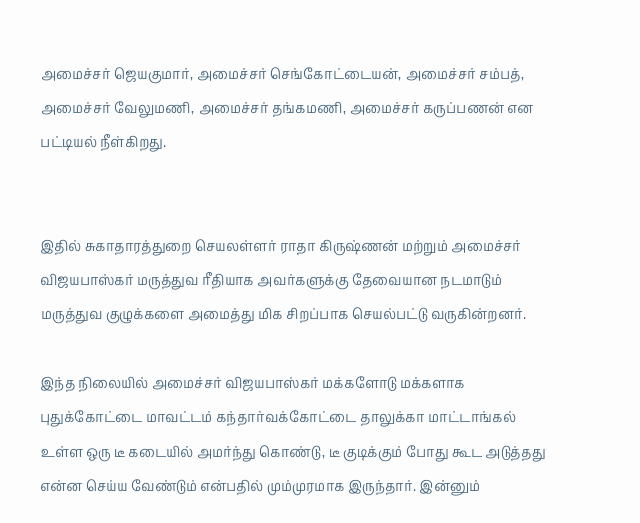அமைச்சர் ஜெயகுமார், அமைச்சர் செங்கோட்டையன், அமைச்சர் சம்பத், அமைச்சர் வேலுமணி, அமைச்சர் தங்கமணி, அமைச்சர் கருப்பணன் என பட்டியல் நீள்கிறது.


இதில் சுகாதாரத்துறை செயலள்ளர் ராதா கிருஷ்ணன் மற்றும் அமைச்சர் விஜயபாஸ்கர் மருத்துவ ரீதியாக அவர்களுக்கு தேவையான நடமாடும் மருத்துவ குழுக்களை அமைத்து மிக சிறப்பாக செயல்பட்டு வருகின்றனர்.

இந்த நிலையில் அமைச்சர் விஜயபாஸ்கர் மக்களோடு மக்களாக புதுக்கோட்டை மாவட்டம் கந்தார்வக்கோட்டை தாலுக்கா மாட்டாங்கல் உள்ள ஒரு டீ கடையில் அமர்ந்து கொண்டு, டீ குடிக்கும் போது கூட அடுத்தது என்ன செய்ய வேண்டும் என்பதில் மும்முரமாக இருந்தார். இன்னும்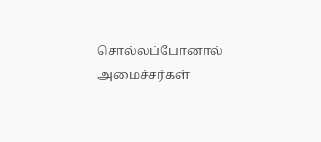சொல்லப்போனால் அமைச்சர்கள்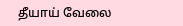தீயாய் வேலை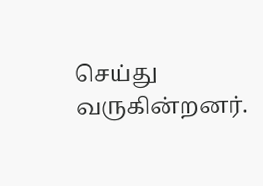செய்து வருகின்றனர்.